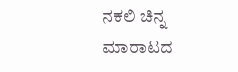ನಕಲಿ ಚಿನ್ನ ಮಾರಾಟದ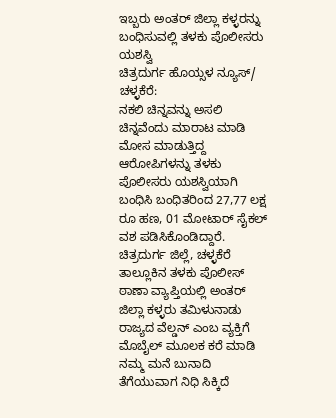ಇಬ್ಬರು ಅಂತರ್ ಜಿಲ್ಲಾ ಕಳ್ಳರನ್ನು ಬಂಧಿಸುವಲ್ಲಿ ತಳಕು ಪೊಲೀಸರು ಯಶಸ್ವಿ
ಚಿತ್ರದುರ್ಗ ಹೊಯ್ಸಳ ನ್ಯೂಸ್/
ಚಳ್ಳಕೆರೆ:
ನಕಲಿ ಚಿನ್ನವನ್ನು ಅಸಲಿ ಚಿನ್ನವೆಂದು ಮಾರಾಟ ಮಾಡಿ ಮೋಸ ಮಾಡುತ್ತಿದ್ದ ಆರೋಪಿಗಳನ್ನು ತಳಕು ಪೊಲೀಸರು ಯಶಸ್ವಿಯಾಗಿ ಬಂಧಿಸಿ ಬಂಧಿತರಿಂದ 27,77 ಲಕ್ಷ ರೂ ಹಣ, 01 ಮೋಟಾರ್ ಸೈಕಲ್ ವಶ ಪಡಿಸಿಕೊಂಡಿದ್ದಾರೆ.
ಚಿತ್ರದುರ್ಗ ಜಿಲ್ಲೆ, ಚಳ್ಳಕೆರೆ ತಾಲ್ಲೂಕಿನ ತಳಕು ಪೊಲೀಸ್ ಠಾಣಾ ವ್ಯಾಪ್ತಿಯಲ್ಲಿ ಅಂತರ್ ಜಿಲ್ಲಾ ಕಳ್ಳರು ತಮಿಳುನಾಡು ರಾಜ್ಯದ ವೆಲ್ಡನ್ ಎಂಬ ವ್ಯಕ್ತಿಗೆ ಮೊಬೈಲ್ ಮೂಲಕ ಕರೆ ಮಾಡಿ ನಮ್ಮ ಮನೆ ಬುನಾದಿ ತೆಗೆಯುವಾಗ ನಿಧಿ ಸಿಕ್ಕಿದೆ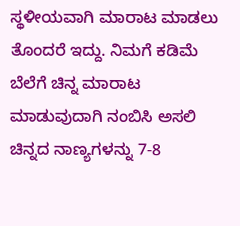ಸ್ಥಳೀಯವಾಗಿ ಮಾರಾಟ ಮಾಡಲು ತೊಂದರೆ ಇದ್ದು. ನಿಮಗೆ ಕಡಿಮೆ ಬೆಲೆಗೆ ಚಿನ್ನ ಮಾರಾಟ ಮಾಡುವುದಾಗಿ ನಂಬಿಸಿ ಅಸಲಿ ಚಿನ್ನದ ನಾಣ್ಯಗಳನ್ನು 7-8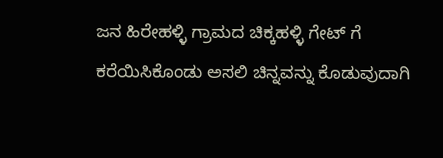ಜನ ಹಿರೇಹಳ್ಳಿ ಗ್ರಾಮದ ಚಿಕ್ಕಹಳ್ಳಿ ಗೇಟ್ ಗೆ ಕರೆಯಿಸಿಕೊಂಡು ಅಸಲಿ ಚಿನ್ನವನ್ನು ಕೊಡುವುದಾಗಿ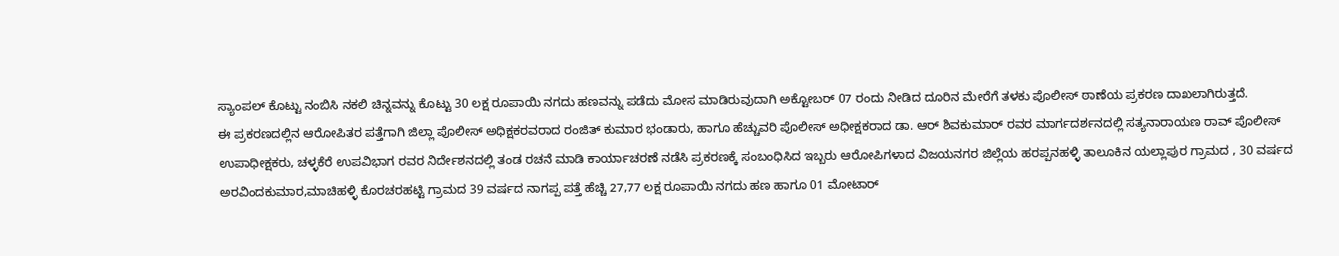ಸ್ಯಾಂಪಲ್ ಕೊಟ್ಟು ನಂಬಿಸಿ ನಕಲಿ ಚಿನ್ನವನ್ನು ಕೊಟ್ಟು 30 ಲಕ್ಷ ರೂಪಾಯಿ ನಗದು ಹಣವನ್ನು ಪಡೆದು ಮೋಸ ಮಾಡಿರುವುದಾಗಿ ಅಕ್ಟೋಬರ್ 07 ರಂದು ನೀಡಿದ ದೂರಿನ ಮೇರೆಗೆ ತಳಕು ಪೊಲೀಸ್ ಠಾಣೆಯ ಪ್ರಕರಣ ದಾಖಲಾಗಿರುತ್ತದೆ.
ಈ ಪ್ರಕರಣದಲ್ಲಿನ ಆರೋಪಿತರ ಪತ್ತೆಗಾಗಿ ಜಿಲ್ಲಾ ಪೊಲೀಸ್ ಅಧಿಕ್ಷಕರವರಾದ ರಂಜಿತ್ ಕುಮಾರ ಭಂಡಾರು, ಹಾಗೂ ಹೆಚ್ಚುವರಿ ಪೊಲೀಸ್ ಅಧೀಕ್ಷಕರಾದ ಡಾ. ಆರ್ ಶಿವಕುಮಾರ್ ರವರ ಮಾರ್ಗದರ್ಶನದಲ್ಲಿ ಸತ್ಯನಾರಾಯಣ ರಾವ್ ಪೊಲೀಸ್ ಉಪಾಧೀಕ್ಷಕರು, ಚಳ್ಳಕೆರೆ ಉಪವಿಭಾಗ ರವರ ನಿರ್ದೇಶನದಲ್ಲಿ ತಂಡ ರಚನೆ ಮಾಡಿ ಕಾರ್ಯಾಚರಣೆ ನಡೆಸಿ ಪ್ರಕರಣಕ್ಕೆ ಸಂಬಂಧಿಸಿದ ಇಬ್ಬರು ಆರೋಪಿಗಳಾದ ವಿಜಯನಗರ ಜಿಲ್ಲೆಯ ಹರಪ್ಪನಹಳ್ಳಿ ತಾಲೂಕಿನ ಯಲ್ಲಾಪುರ ಗ್ರಾಮದ , 30 ವರ್ಷದ ಅರವಿಂದಕುಮಾರ,ಮಾಚಿಹಳ್ಳಿ ಕೊರಚರಹಟ್ಟಿ ಗ್ರಾಮದ 39 ವರ್ಷದ ನಾಗಪ್ಪ ಪತ್ತೆ ಹೆಚ್ಚಿ 27,77 ಲಕ್ಷ ರೂಪಾಯಿ ನಗದು ಹಣ ಹಾಗೂ 01 ಮೋಟಾರ್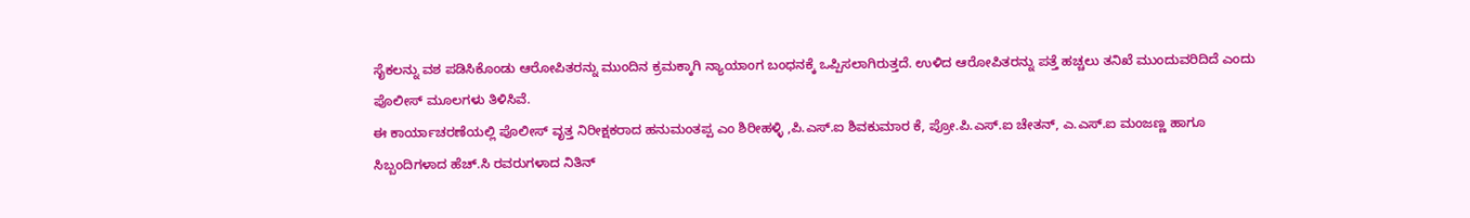ಸೈಕಲನ್ನು ವಶ ಪಡಿಸಿಕೊಂಡು ಆರೋಪಿತರನ್ನು ಮುಂದಿನ ಕ್ರಮಕ್ಕಾಗಿ ನ್ಯಾಯಾಂಗ ಬಂಧನಕ್ಕೆ ಒಪ್ಪಿಸಲಾಗಿರುತ್ತದೆ. ಉಳಿದ ಆರೋಪಿತರನ್ನು ಪತ್ತೆ ಹಚ್ಚಲು ತನಿಖೆ ಮುಂದುವರಿದಿದೆ ಎಂದು ಪೊಲೀಸ್ ಮೂಲಗಳು ತಿಳಿಸಿವೆ.
ಈ ಕಾರ್ಯಾಚರಣೆಯಲ್ಲಿ ಪೊಲೀಸ್ ವೃತ್ತ ನಿರೀಕ್ಷಕರಾದ ಹನುಮಂತಪ್ಪ ಎಂ ಶಿರೀಹಳ್ಳಿ ,ಪಿ.ಎಸ್.ಐ ಶಿವಕುಮಾರ ಕೆ, ಪ್ರೋ.ಪಿ.ಎಸ್.ಐ ಚೇತನ್, ಎ.ಎಸ್.ಐ ಮಂಜಣ್ಣ ಹಾಗೂ ಸಿಬ್ಬಂದಿಗಳಾದ ಹೆಚ್.ಸಿ ರವರುಗಳಾದ ನಿತಿನ್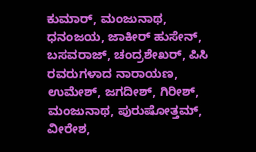ಕುಮಾರ್, ಮಂಜುನಾಥ, ಧನಂಜಯ, ಜಾಕೀರ್ ಹುಸೇನ್, ಬಸವರಾಜ್, ಚಂದ್ರಶೇಖರ್, ಪಿಸಿ ರವರುಗಳಾದ ನಾರಾಯಣ, ಉಮೇಶ್, ಜಗದೀಶ್, ಗಿರೀಶ್, ಮಂಜುನಾಥ, ಪುರುಷೋತ್ತಮ್, ವೀರೇಶ,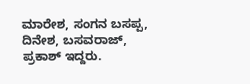ಮಾರೇಶ, ಸಂಗನ ಬಸಪ್ಪ, ದಿನೇಶ, ಬಸವರಾಜ್, ಪ್ರಕಾಶ್ ಇದ್ದರು.